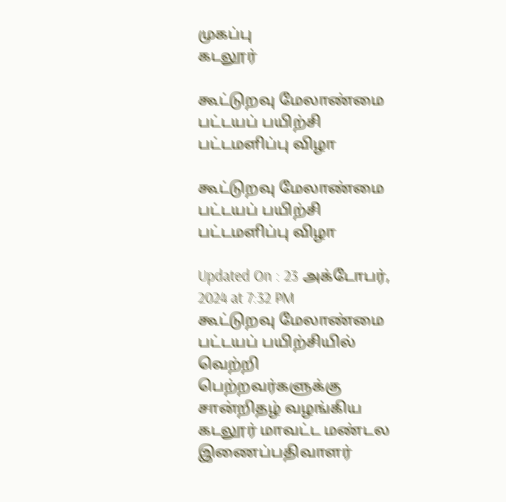முகப்பு
கடலூர்

கூட்டுறவு மேலாண்மை பட்டயப் பயிற்சி பட்டமளிப்பு விழா

கூட்டுறவு மேலாண்மை பட்டயப் பயிற்சி பட்டமளிப்பு விழா

Updated On : 23 அக்டோபர், 2024 at 7:32 PM
கூட்டுறவு மேலாண்மை பட்டயப் பயிற்சியில் வெற்றி பெற்றவர்களுக்கு சான்றிதழ் வழங்கிய கடலூர் மாவட்ட மண்டல இணைப்பதிவாளர்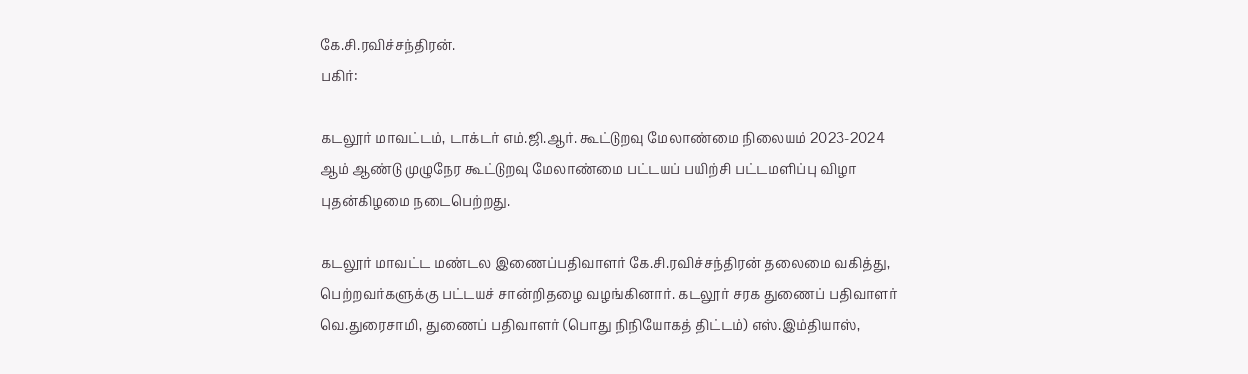கே.சி.ரவிச்சந்திரன்.
பகிர்:

கடலூர் மாவட்டம், டாக்டர் எம்.ஜி.ஆர். கூட்டுறவு மேலாண்மை நிலையம் 2023-2024 ஆம் ஆண்டு முழுநேர கூட்டுறவு மேலாண்மை பட்டயப் பயிற்சி பட்டமளிப்பு விழா புதன்கிழமை நடைபெற்றது.

கடலூர் மாவட்ட மண்டல இணைப்பதிவாளர் கே.சி.ரவிச்சந்திரன் தலைமை வகித்து, பெற்றவர்களுக்கு பட்டயச் சான்றிதழை வழங்கினார். கடலூர் சரக துணைப் பதிவாளர் வெ.துரைசாமி, துணைப் பதிவாளர் (பொது நிநியோகத் திட்டம்) எஸ்.இம்தியாஸ்,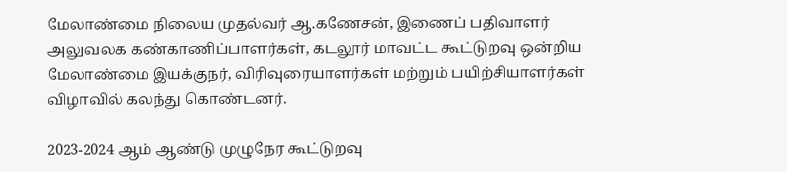மேலாண்மை நிலைய முதல்வர் ஆ.கணேசன், இணைப் பதிவாளர் அலுவலக கண்காணிப்பாளர்கள், கடலூர் மாவட்ட கூட்டுறவு ஒன்றிய மேலாண்மை இயக்குநர், விரிவுரையாளர்கள் மற்றும் பயிற்சியாளர்கள் விழாவில் கலந்து கொண்டனர்.

2023-2024 ஆம் ஆண்டு முழுநேர கூட்டுறவு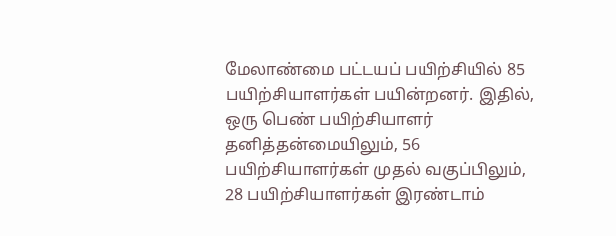மேலாண்மை பட்டயப் பயிற்சியில் 85 பயிற்சியாளர்கள் பயின்றனர். இதில், ஒரு பெண் பயிற்சியாளர் தனித்தன்மையிலும், 56 பயிற்சியாளர்கள் முதல் வகுப்பிலும், 28 பயிற்சியாளர்கள் இரண்டாம்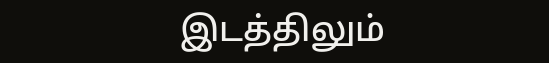இடத்திலும்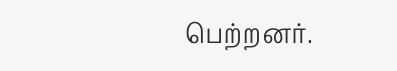பெற்றனர்.